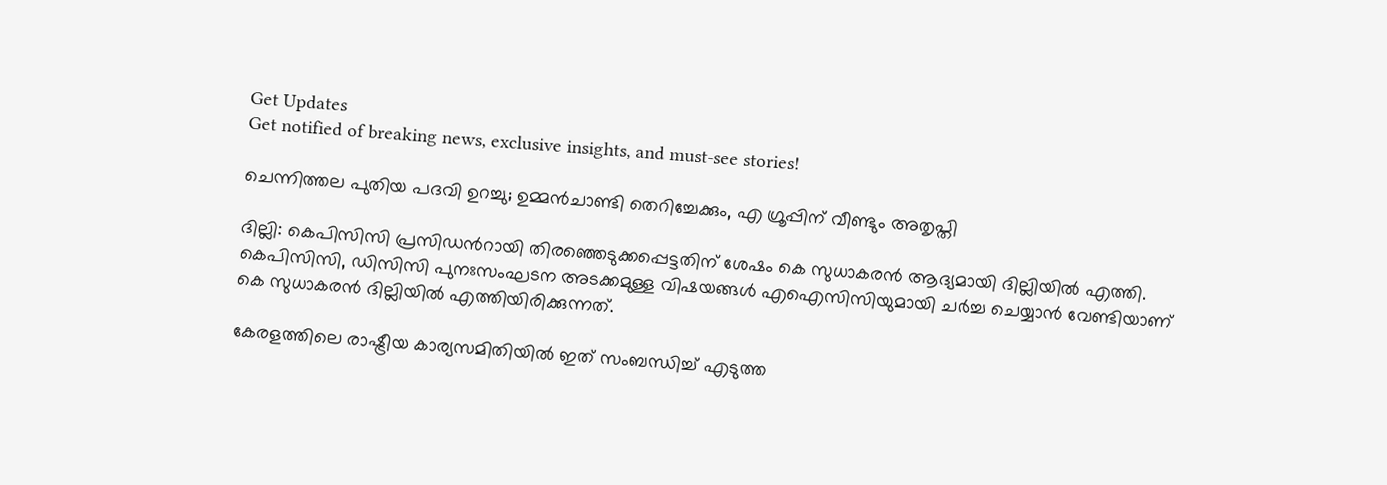Get Updates
Get notified of breaking news, exclusive insights, and must-see stories!

ചെന്നിത്തല പുതിയ പദവി ഉറച്ചു; ഉമ്മന്‍ചാണ്ടി തെറിച്ചേക്കും, എ ഗ്രൂപ്പിന് വീണ്ടും അതൃപ്തി

ദില്ലി: കെപിസിസി പ്രസിഡന്‍റായി തിരഞ്ഞെടുക്കപ്പെട്ടതിന് ശേഷം കെ സുധാകരന്‍ ആദ്യമായി ദില്ലിയില്‍ എത്തി. കെപിസിസി, ഡിസിസി പുനഃസംഘടന അടക്കമുള്ള വിഷയങ്ങള്‍ എഐസിസിയുമായി ചര്‍ച്ച ചെയ്യാന്‍ വേണ്ടിയാണ് കെ സുധാകരന്‍ ദില്ലിയില്‍ എത്തിയിരിക്കുന്നത്.

കേരളത്തിലെ രാഷ്ട്രീയ കാര്യസമിതിയില്‍ ഇത് സംബന്ധിച്ച് എടുത്ത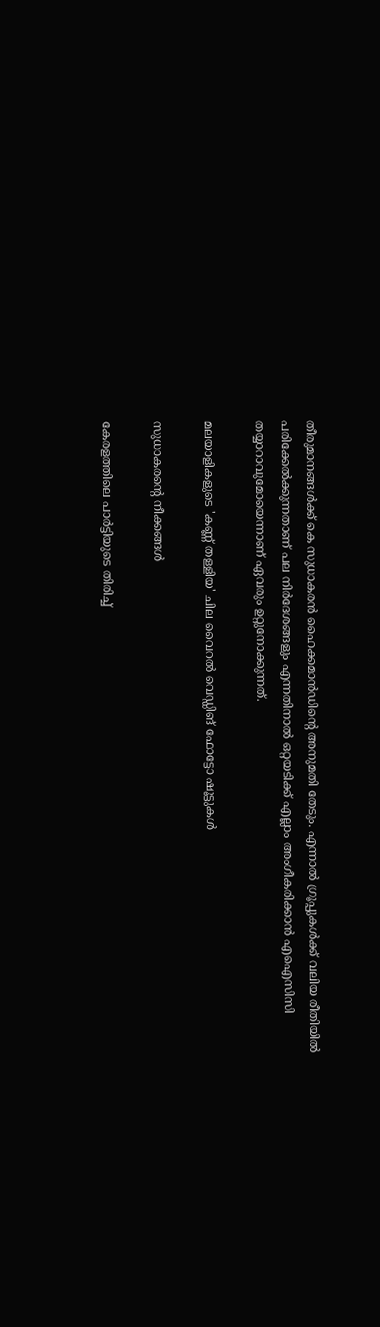തീരുമാനങ്ങള്‍ക്ക് കെ സുധാകരന്‍ ഹൈക്കമാന്‍ഡിന്‍റെ അനുമതി തേടും. എന്നാല്‍ ഗ്രൂപ്പുകള്‍ക്ക് വലിയ രീതിയില്‍ പരിക്കേല്‍ക്കുന്നതാണ് പല നിര്‍ദേശങ്ങളും എന്നതിനാല്‍ ഒറ്റയടിക്ക് എല്ലാം അംഗീകരിക്കാന്‍ എഐസിസി തയ്യാറാവുമോയെന്നാണ് ഏവരും ഉറ്റുനോക്കുന്നത്.

മലയാളികളുടെ 'കണ്ണ് തള്ളിയ' ചില വൈറല്‍ വെഡ്ഡിങ് ഫോട്ടോ ഷൂട്ടുകള്‍

സുധാകരന്‍റെ നീക്കങ്ങള്‍

കേരളത്തിലെ പാര്‍ട്ടിയുടെ തിരിച്ച്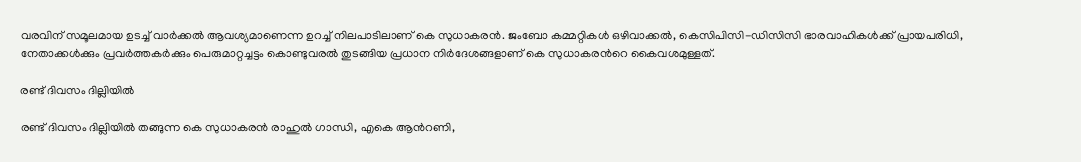വരവിന് സമൂലമായ ഉടച്ച് വാര്‍ക്കല്‍ ആവശ്യമാണെന്ന ഉറച്ച് നിലപാടിലാണ് കെ സുധാകരന്‍. ജംബോ കമ്മറ്റികള്‍ ഒഴിവാക്കല്‍, കെസിപിസി-ഡിസിസി ഭാരവാഹികള്‍ക്ക് പ്രായപരിധി, നേതാക്കള്‍ക്കും പ്രവര്‍ത്തകര്‍ക്കും പെരുമാറ്റച്ചട്ടം കൊണ്ടുവരല്‍ തുടങ്ങിയ പ്രധാന നിര്‍ദേശങ്ങളാണ് കെ സുധാകരന്‍റെ കൈവശമുള്ളത്.

രണ്ട് ദിവസം ദില്ലിയില്‍

രണ്ട് ദിവസം ദില്ലിയില്‍ തങ്ങുന്ന കെ സുധാകരന്‍ രാഹുല്‍ ഗാന്ധി, എകെ ആന്‍റണി,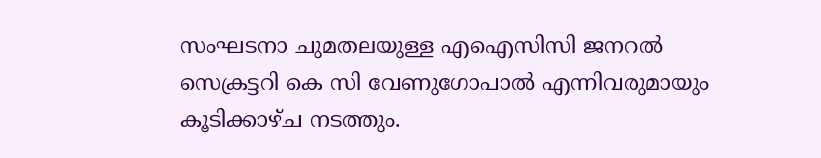സംഘടനാ ചുമതലയുള്ള എഐസിസി ജനറല്‍ സെക്രട്ടറി കെ സി വേണുഗോപാല്‍ എന്നിവരുമായും കൂടിക്കാഴ്ച നടത്തും.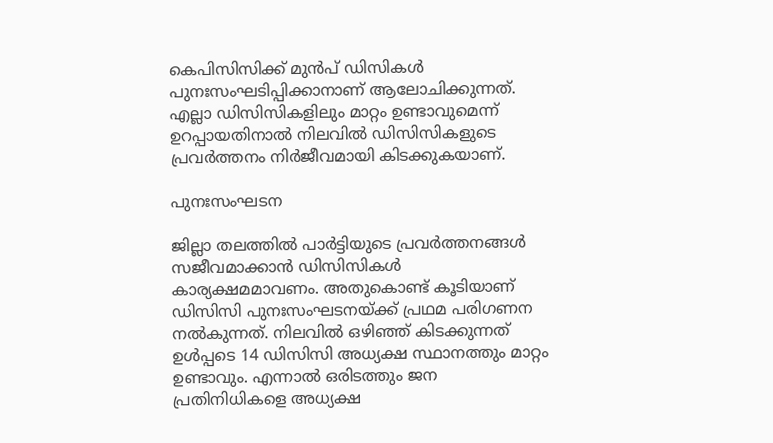കെപിസിസിക്ക് മുന്‍പ് ഡിസികള്‍ പുനഃസംഘടിപ്പിക്കാനാണ് ആലോചിക്കുന്നത്. എല്ലാ ഡിസിസികളിലും മാറ്റം ഉണ്ടാവുമെന്ന് ഉറപ്പായതിനാല്‍ നിലവില്‍ ഡിസിസികളുടെ പ്രവര്‍ത്തനം നിര്‍ജീവമായി കിടക്കുകയാണ്.

പുനഃസംഘടന

ജില്ലാ തലത്തില്‍ പാര്‍ട്ടിയുടെ പ്രവര്‍ത്തനങ്ങള്‍ സജീവമാക്കാന്‍ ഡിസിസികള്‍ കാര്യക്ഷമമാവണം. അതുകൊണ്ട് കൂടിയാണ് ഡിസിസി പുനഃസംഘടനയ്ക്ക് പ്രഥമ പരിഗണന നല്‍കുന്നത്. നിലവില്‍ ഒഴിഞ്ഞ് കിടക്കുന്നത് ഉള്‍പ്പടെ 14 ഡിസിസി അധ്യക്ഷ സ്ഥാനത്തും മാറ്റം ഉണ്ടാവും. എന്നാല്‍ ഒരിടത്തും ജന പ്രതിനിധികളെ അധ്യക്ഷ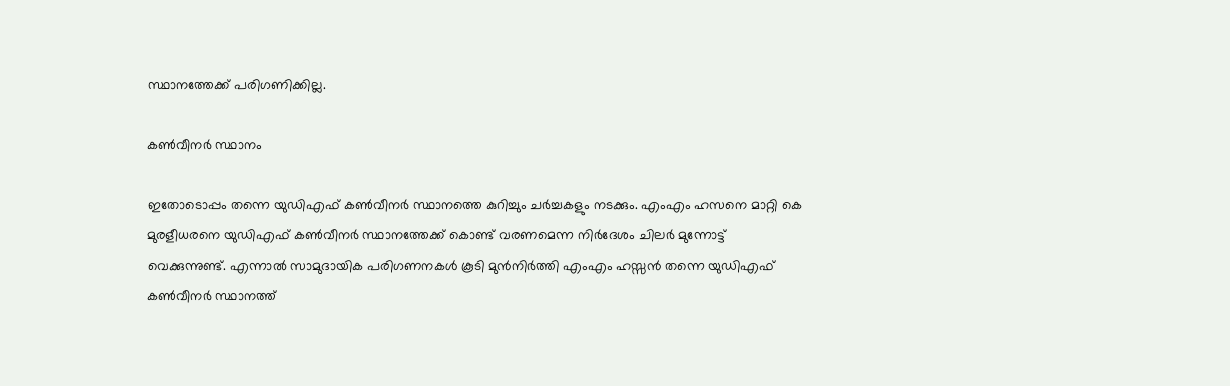സ്ഥാനത്തേക്ക് പരിഗണിക്കില്ല.

കണ്‍വീനര്‍ സ്ഥാനം

ഇതോടൊപ്പം തന്നെ യുഡിഎഫ് കണ്‍വീനര്‍ സ്ഥാനത്തെ കുറിച്ചും ചര്‍ച്ചകളും നടക്കും. എംഎം ഹസനെ മാറ്റി കെ മുരളീധരനെ യുഡിഎഫ് കണ്‍വീനര്‍ സ്ഥാനത്തേക്ക് കൊണ്ട് വരണമെന്ന നിര്‍ദേശം ചിലര്‍ മുന്നോട്ട് വെക്കുന്നുണ്ട്. എന്നാല്‍ സാമുദായിക പരിഗണനകള്‍ കൂടി മുന്‍നിര്‍ത്തി എംഎം ഹസ്സന്‍ തന്നെ യുഡിഎഫ് കണ്‍വീനര്‍ സ്ഥാനത്ത്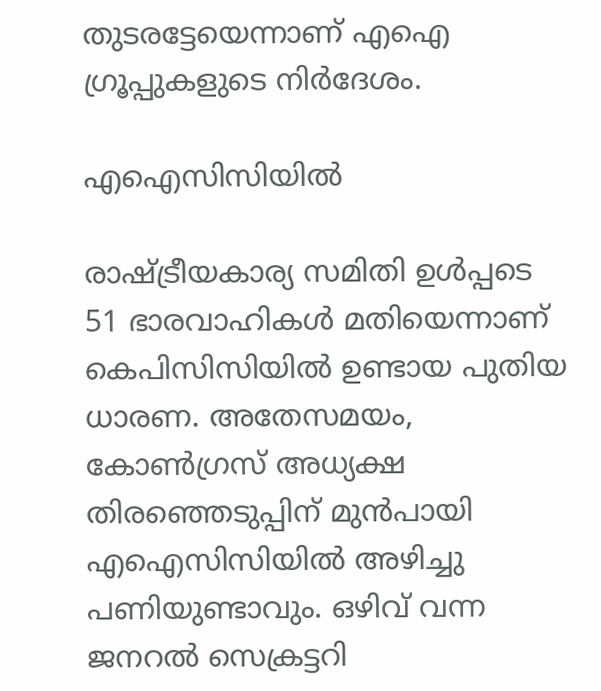തുടരട്ടേയെന്നാണ് എഐ ഗ്രൂപ്പുകളുടെ നിര്‍ദേശം.

എഐസിസിയില്‍

രാഷ്ട്രീയകാര്യ സമിതി ഉള്‍പ്പടെ 51 ഭാരവാഹികള്‍ മതിയെന്നാണ് കെപിസിസിയില്‍ ഉണ്ടായ പുതിയ ധാരണ. അതേസമയം, കോണ്‍ഗ്രസ് അധ്യക്ഷ തിരഞ്ഞെടുപ്പിന് മുന്‍പായി എഐസിസിയില്‍ അഴിച്ചു പണിയുണ്ടാവും. ഒഴിവ് വന്ന ജനറല്‍ സെക്രട്ടറി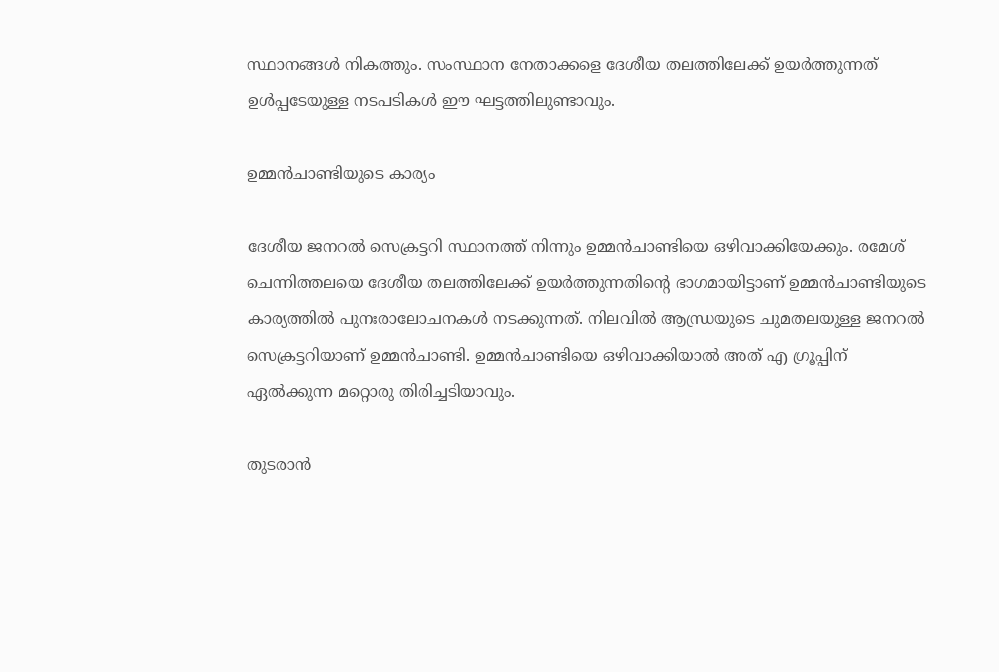സ്ഥാനങ്ങള്‍ നികത്തും. സംസ്ഥാന നേതാക്കളെ ദേശീയ തലത്തിലേക്ക് ഉയര്‍ത്തുന്നത് ഉള്‍പ്പടേയുള്ള നടപടികള്‍ ഈ ഘട്ടത്തിലുണ്ടാവും.

ഉമ്മന്‍ചാണ്ടിയുടെ കാര്യം

ദേശീയ ജനറല്‍ സെക്രട്ടറി സ്ഥാനത്ത് നിന്നും ഉമ്മന്‍ചാണ്ടിയെ ഒഴിവാക്കിയേക്കും. രമേശ് ചെന്നിത്തലയെ ദേശീയ തലത്തിലേക്ക് ഉയര്‍ത്തുന്നതിന്‍റെ ഭാഗമായിട്ടാണ് ഉമ്മന്‍ചാണ്ടിയുടെ കാര്യത്തില്‍ പുനഃരാലോചനകള്‍ നടക്കുന്നത്. നിലവില്‍ ആന്ധ്രയുടെ ചുമതലയുള്ള ജനറല്‍ സെക്രട്ടറിയാണ് ഉമ്മന്‍ചാണ്ടി. ഉമ്മന്‍ചാണ്ടിയെ ഒഴിവാക്കിയാല്‍ അത് എ ഗ്രൂപ്പിന് ഏല്‍ക്കുന്ന മറ്റൊരു തിരിച്ചടിയാവും.

തുടരാന്‍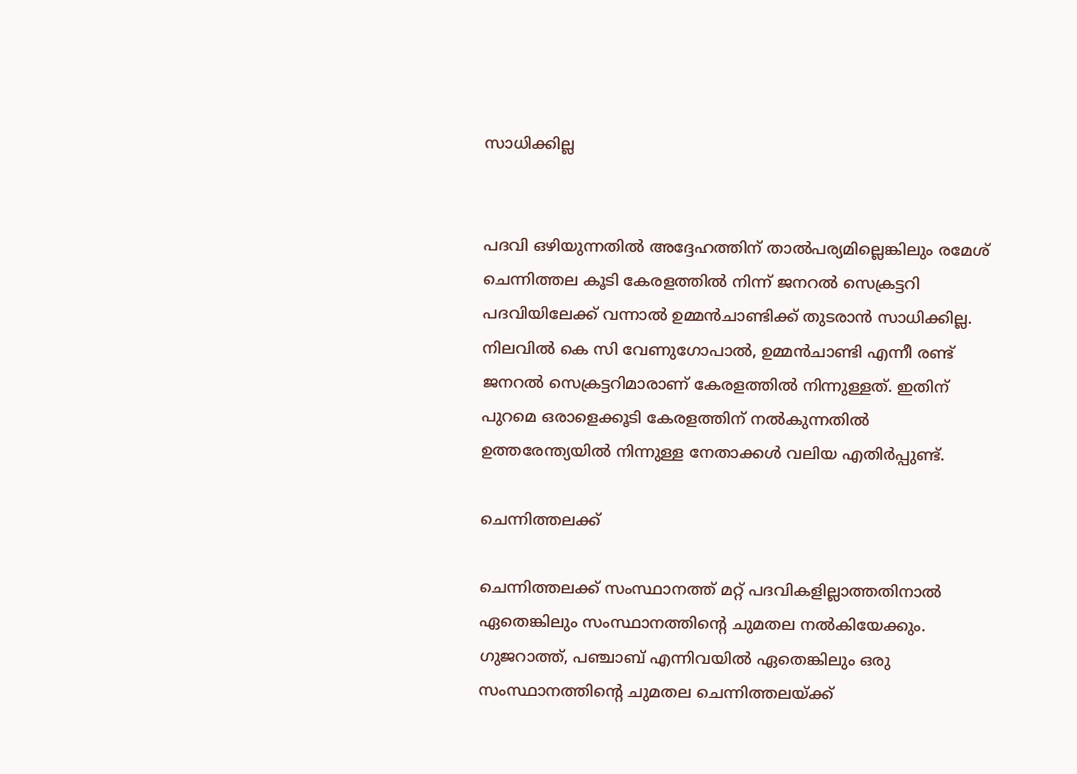സാധിക്കില്ല


പദവി ഒഴിയുന്നതില്‍ അദ്ദേഹത്തിന് താല്‍പര്യമില്ലെങ്കിലും രമേശ് ചെന്നിത്തല കൂടി കേരളത്തില്‍ നിന്ന് ജനറല്‍ സെക്രട്ടറി പദവിയിലേക്ക് വന്നാല്‍ ഉമ്മന്‍ചാണ്ടിക്ക് തുടരാന്‍ സാധിക്കില്ല. നിലവില്‍ കെ സി വേണുഗോപാല്‍, ഉമ്മന്‍ചാണ്ടി എന്നീ രണ്ട് ജനറല്‍ സെക്രട്ടറിമാരാണ് കേരളത്തില്‍ നിന്നുള്ളത്. ഇതിന് പുറമെ ഒരാളെക്കൂടി കേരളത്തിന് നല്‍കുന്നതില്‍ ഉത്തരേന്ത്യയില്‍ നിന്നുള്ള നേതാക്കള്‍ വലിയ എതിര്‍പ്പുണ്ട്.

ചെന്നിത്തലക്ക്

ചെന്നിത്തലക്ക് സംസ്ഥാനത്ത് മറ്റ് പദവികളില്ലാത്തതിനാല്‍ ഏതെങ്കിലും സംസ്ഥാനത്തിന്‍റെ ചുമതല നല്‍കിയേക്കും. ഗുജറാത്ത്, പഞ്ചാബ് എന്നിവയില്‍ ഏതെങ്കിലും ഒരു സംസ്ഥാനത്തിന്‍റെ ചുമതല ചെന്നിത്തലയ്ക്ക്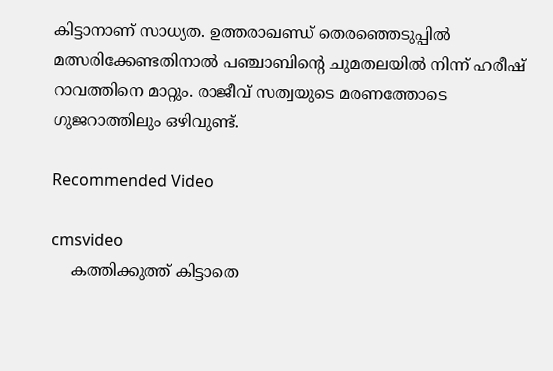കിട്ടാനാണ് സാധ്യത. ഉത്തരാഖണ്ഡ് തെരഞ്ഞെടുപ്പില്‍ മത്സരിക്കേണ്ടതിനാല്‍ പഞ്ചാബിന്‍റെ ചുമതലയില്‍ നിന്ന് ഹരീഷ് റാവത്തിനെ മാറ്റും. രാജീവ് സത്വയുടെ മരണത്തോടെ ഗുജറാത്തിലും ഒഴിവുണ്ട്.

Recommended Video

cmsvideo
    കത്തിക്കുത്ത് കിട്ടാതെ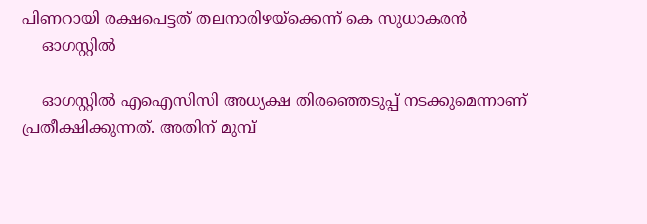പിണറായി രക്ഷപെട്ടത് തലനാരിഴയ്ക്കെന്ന് കെ സുധാകരൻ
    ഓഗസ്റ്റില്‍

    ഓഗസ്റ്റില്‍ എഐസിസി അധ്യക്ഷ തിരഞ്ഞെടുപ്പ് നടക്കുമെന്നാണ് പ്രതീക്ഷിക്കുന്നത്. അതിന് മുമ്പ്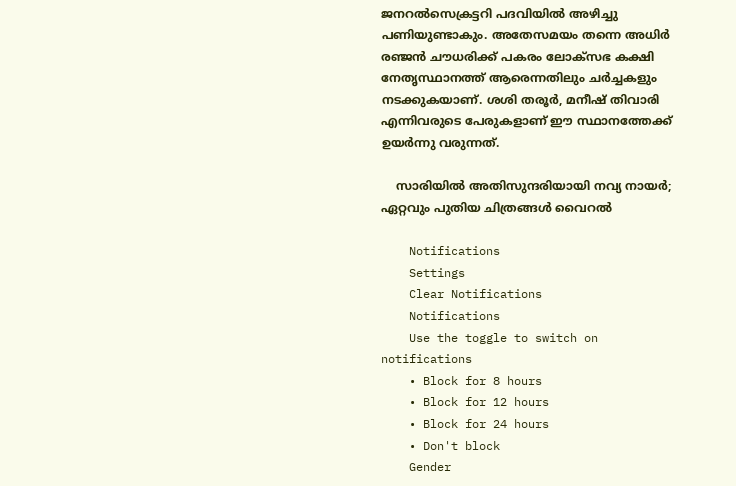ജനറല്‍സെക്രട്ടറി പദവിയില്‍ അഴിച്ചു പണിയുണ്ടാകും. അതേസമയം തന്നെ അധിര്‍ ര‍ഞ്ജന്‍ ചൗധരിക്ക് പകരം ലോക്സഭ കക്ഷി നേതൃസ്ഥാനത്ത് ആരെന്നതിലും ചര്‍ച്ചകളും നടക്കുകയാണ്. ശശി തരൂര്‍, മനീഷ് തിവാരി എന്നിവരുടെ പേരുകളാണ് ഈ സ്ഥാനത്തേക്ക് ഉയര്‍ന്നു വരുന്നത്.

    സാരിയില്‍ അതിസുന്ദരിയായി നവ്യ നായര്‍; ഏറ്റവും പുതിയ ചിത്രങ്ങള്‍ വൈറല്‍

    Notifications
    Settings
    Clear Notifications
    Notifications
    Use the toggle to switch on notifications
    • Block for 8 hours
    • Block for 12 hours
    • Block for 24 hours
    • Don't block
    Gender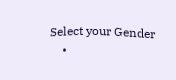Select your Gender
    •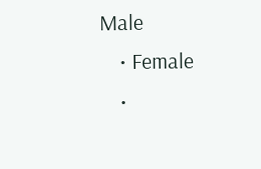Male
    • Female
    •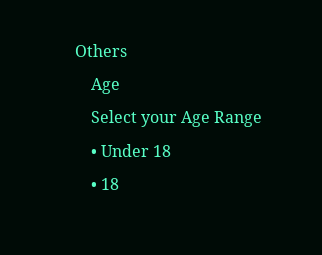Others
    Age
    Select your Age Range
    • Under 18
    • 18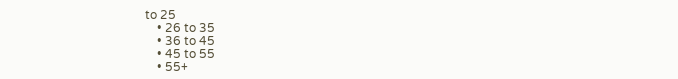to 25
    • 26 to 35
    • 36 to 45
    • 45 to 55
    • 55+